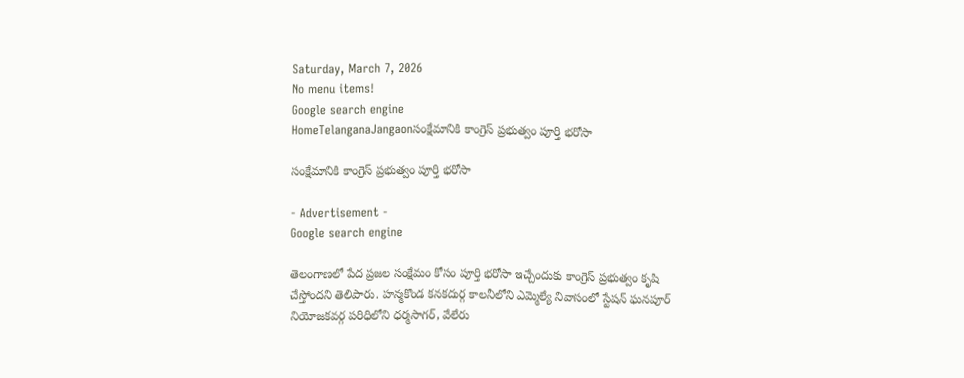Saturday, March 7, 2026
No menu items!
Google search engine
HomeTelanganaJangaonసంక్షేమానికి కాంగ్రెస్ ప్రభుత్వం పూర్తి భరోసా

సంక్షేమానికి కాంగ్రెస్ ప్రభుత్వం పూర్తి భరోసా

- Advertisement -
Google search engine

తెలంగాణలో పేద ప్రజల సంక్షేమం కోసం పూర్తి భరోసా ఇచ్చేందుకు కాంగ్రెస్ ప్రభుత్వం కృషి చేస్తోందని తెలిపారు. హన్మకొండ కనకదుర్గ కాలనీలోని ఎమ్మెల్యే నివాసంలో స్టేషన్ ఘనపూర్ నియోజకవర్గ పరిధిలోని ధర్మసాగర్, వేలేరు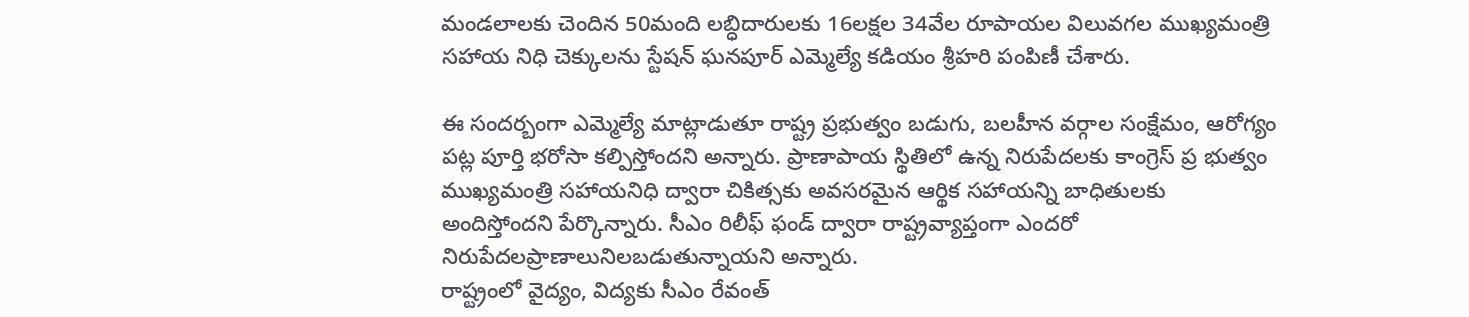మండలాలకు చెందిన 50మంది లబ్ధిదారులకు 16లక్షల 34వేల రూపాయల విలువగల ముఖ్యమంత్రి సహాయ నిధి చెక్కులను స్టేషన్ ఘనపూర్ ఎమ్మెల్యే కడియం శ్రీహరి పంపిణీ చేశారు.

ఈ సందర్బంగా ఎమ్మెల్యే మాట్లాడుతూ రాష్ట్ర ప్రభుత్వం బడుగు, బలహీన వర్గాల సంక్షేమం, ఆరోగ్యం పట్ల పూర్తి భరోసా కల్పిస్తోందని అన్నారు. ప్రాణాపాయ స్థితిలో ఉన్న నిరుపేదలకు కాంగ్రెస్ ప్ర భుత్వం ముఖ్యమంత్రి సహాయనిధి ద్వారా చికిత్సకు అవసరమైన ఆర్థిక సహాయన్ని బాధితులకు అందిస్తోందని పేర్కొన్నారు. సీఎం రిలీఫ్ ఫండ్ ద్వారా రాష్ట్రవ్యాప్తంగా ఎందరో నిరుపేదలప్రాణాలునిలబడుతున్నాయని అన్నారు.
రాష్ట్రంలో వైద్యం, విద్యకు సీఎం రేవంత్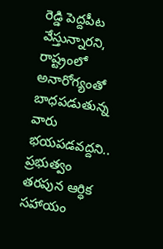రెడ్డి పెద్దపీట వేస్తున్నారని, రాష్ట్రంలో అనారోగ్యంతో బాధపడుతున్న వారు భయపడవద్దని.. ప్రభుత్వం తరపున ఆర్ధిక సహాయం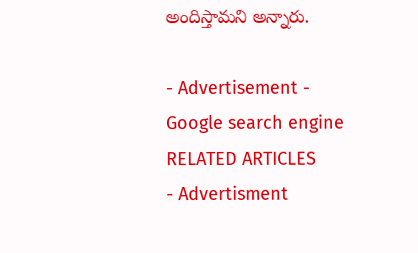అందిస్తామని అన్నారు.

- Advertisement -
Google search engine
RELATED ARTICLES
- Advertisment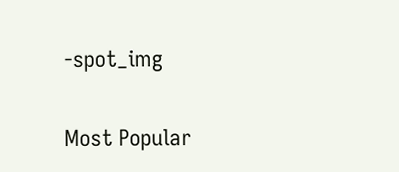-spot_img

Most Popular